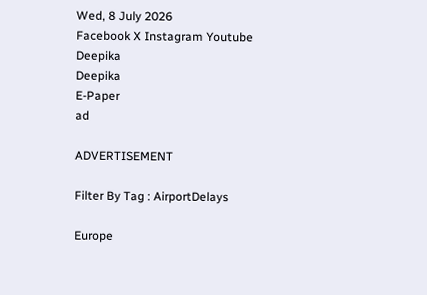Wed, 8 July 2026
Facebook X Instagram Youtube
Deepika
Deepika
E-Paper
ad

ADVERTISEMENT

Filter By Tag : AirportDelays

Europe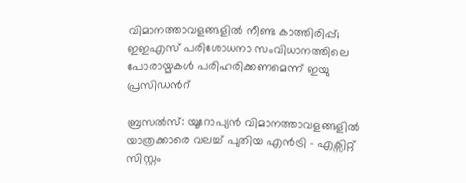വിമാനത്താവളങ്ങളിൽ നീണ്ട കാത്തിരിപ്പ്; ഇഇഎസ് പരിശോധനാ സംവിധാനത്തിലെ പോരായ്മകൾ പരിഹരിക്കണമെന്ന് ഇയു പ്രസിഡന്‍റ്

ബ്രസൽസ്: യൂറോപ്യൻ വിമാനത്താവളങ്ങളിൽ യാത്രക്കാരെ വലച്ച് പുതിയ എൻട്രി - എക്സിറ്റ് സിസ്റ്റം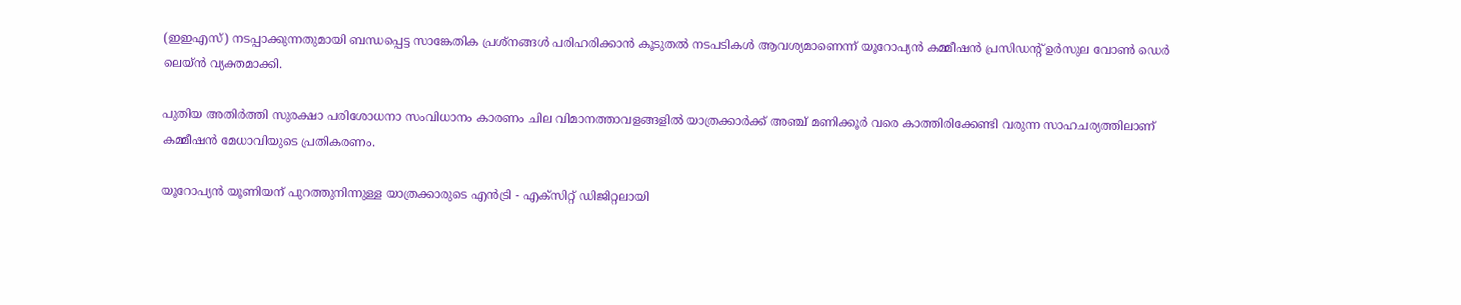(ഇഇഎസ്) നടപ്പാക്കുന്നതുമായി ബന്ധപ്പെട്ട സാങ്കേതിക പ്രശ്നങ്ങൾ പരിഹരിക്കാൻ കൂടുതൽ നടപടികൾ ആവശ്യമാണെന്ന് യൂറോപ്യൻ കമ്മീഷൻ പ്രസിഡന്‍റ് ഉർസുല വോൺ ഡെർ ലെയ്ൻ വ്യക്തമാക്കി.

പുതിയ അതിർത്തി സുരക്ഷാ പരിശോധനാ സംവിധാനം കാരണം ചില വിമാനത്താവളങ്ങളിൽ യാത്രക്കാർക്ക് അഞ്ച് മണിക്കൂർ വരെ കാത്തിരിക്കേണ്ടി വരുന്ന സാഹചര്യത്തിലാണ് കമ്മീഷൻ മേധാവിയുടെ പ്രതികരണം.

യൂറോപ്യൻ യൂണിയന് പുറത്തുനിന്നുള്ള യാത്രക്കാരുടെ എൻട്രി - എക്സിറ്റ് ഡിജിറ്റലായി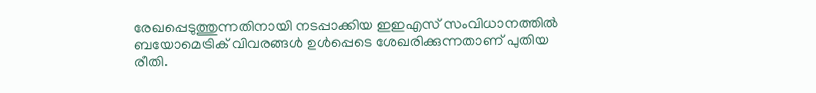രേഖപ്പെടുത്തുന്നതിനായി നടപ്പാക്കിയ ഇഇഎസ് സംവിധാനത്തിൽ ബയോമെട്രിക് വിവരങ്ങൾ ഉൾപ്പെടെ ശേഖരിക്കുന്നതാണ് പുതിയ രീതി.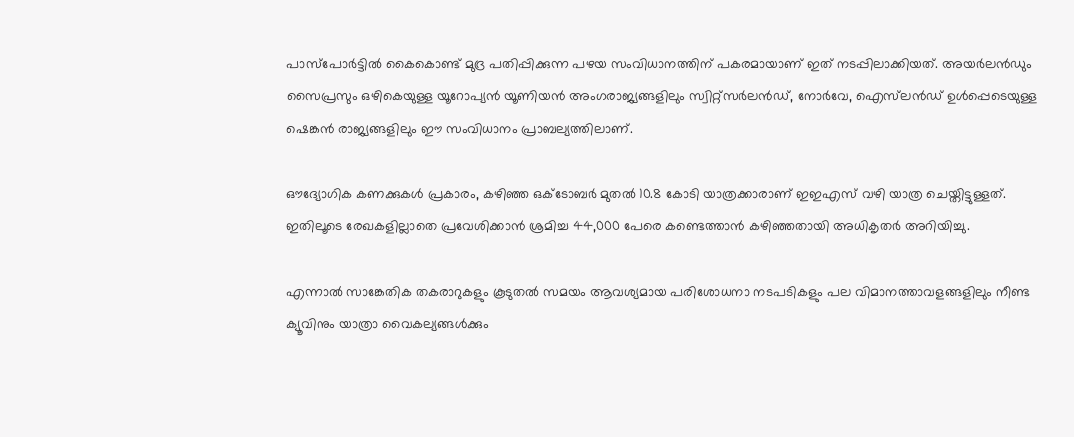പാസ്‌പോർട്ടിൽ കൈകൊണ്ട് മുദ്ര പതിപ്പിക്കുന്ന പഴയ സംവിധാനത്തിന് പകരമായാണ് ഇത് നടപ്പിലാക്കിയത്. അയർലൻഡും സൈപ്രസും ഒഴികെയുള്ള യൂറോപ്യൻ യൂണിയൻ അംഗരാജ്യങ്ങളിലും സ്വിറ്റ്സർലൻഡ്, നോർവേ, ഐസ്‌ലൻഡ് ഉൾപ്പെടെയുള്ള ഷെങ്കൻ രാജ്യങ്ങളിലും ഈ സംവിധാനം പ്രാബല്യത്തിലാണ്.

ഔദ്യോഗിക കണക്കുകൾ പ്രകാരം, കഴിഞ്ഞ ഒക്ടോബർ മുതൽ 10.8 കോടി യാത്രക്കാരാണ് ഇഇഎസ് വഴി യാത്ര ചെയ്തിട്ടുള്ളത്. ഇതിലൂടെ രേഖകളില്ലാതെ പ്രവേശിക്കാൻ ശ്രമിച്ച 44,000 പേരെ കണ്ടെത്താൻ കഴിഞ്ഞതായി അധികൃതർ അറിയിച്ചു.

എന്നാൽ സാങ്കേതിക തകരാറുകളും കൂടുതൽ സമയം ആവശ്യമായ പരിശോധനാ നടപടികളും പല വിമാനത്താവളങ്ങളിലും നീണ്ട ക്യൂവിനും യാത്രാ വൈകല്യങ്ങൾക്കും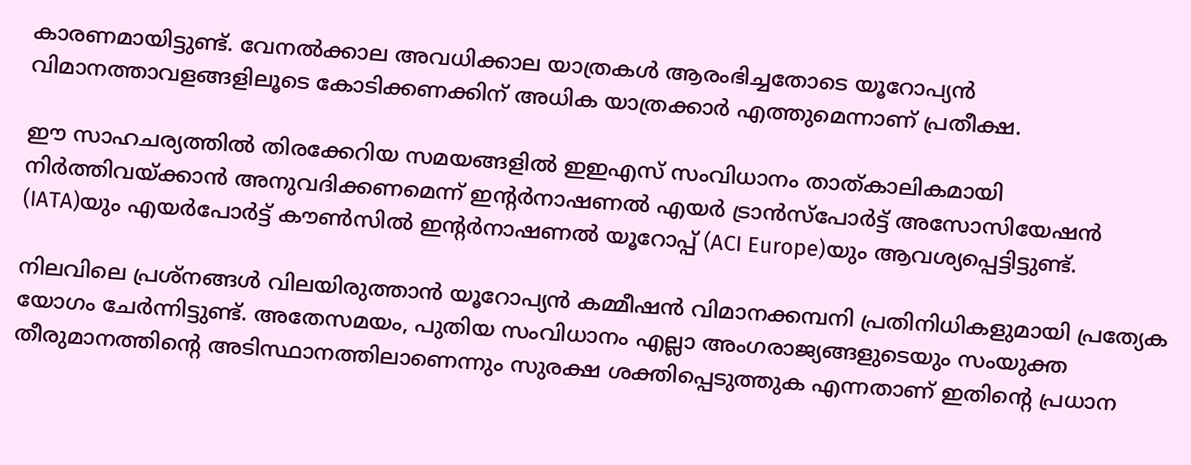കാരണമായിട്ടുണ്ട്. വേനൽക്കാല അവധിക്കാല യാത്രകൾ ആരംഭിച്ചതോടെ യൂറോപ്യൻ വിമാനത്താവളങ്ങളിലൂടെ കോടിക്കണക്കിന് അധിക യാത്രക്കാർ എത്തുമെന്നാണ് പ്രതീക്ഷ.

ഈ സാഹചര്യത്തിൽ തിരക്കേറിയ സമയങ്ങളിൽ ഇഇഎസ് സംവിധാനം താത്കാലികമായി നിർത്തിവയ്ക്കാൻ അനുവദിക്കണമെന്ന് ഇന്‍റർനാഷണൽ എയർ ട്രാൻസ്‌പോർട്ട് അസോസിയേഷൻ (IATA)യും എയർപോർട്ട് കൗൺസിൽ ഇന്‍റർനാഷണൽ യൂറോപ്പ് (ACI Europe)യും ആവശ്യപ്പെട്ടിട്ടുണ്ട്.

നിലവിലെ പ്രശ്നങ്ങൾ വിലയിരുത്താൻ യൂറോപ്യൻ കമ്മീഷൻ വിമാനക്കമ്പനി പ്രതിനിധികളുമായി പ്രത്യേക യോഗം ചേർന്നിട്ടുണ്ട്. അതേസമയം, പുതിയ സംവിധാനം എല്ലാ അംഗരാജ്യങ്ങളുടെയും സംയുക്ത തീരുമാനത്തിന്‍റെ അടിസ്ഥാനത്തിലാണെന്നും സുരക്ഷ ശക്തിപ്പെടുത്തുക എന്നതാണ് ഇതിന്‍റെ പ്രധാന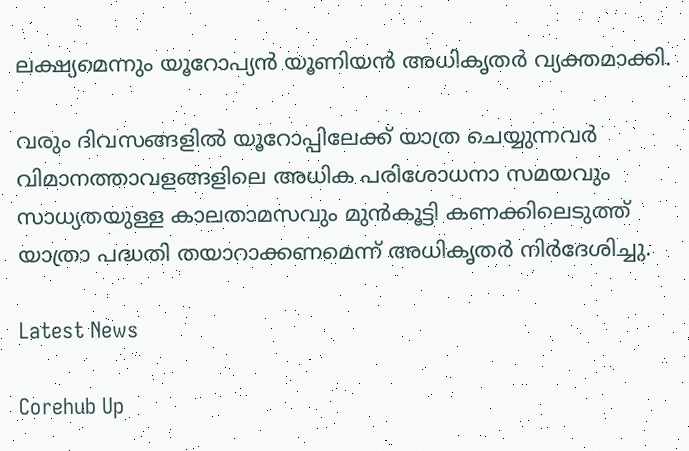ലക്ഷ്യമെന്നും യൂറോപ്യൻ യൂണിയൻ അധികൃതർ വ്യക്തമാക്കി.

വരും ദിവസങ്ങളിൽ യൂറോപ്പിലേക്ക് യാത്ര ചെയ്യുന്നവർ വിമാനത്താവളങ്ങളിലെ അധിക പരിശോധനാ സമയവും സാധ്യതയുള്ള കാലതാമസവും മുൻകൂട്ടി കണക്കിലെടുത്ത് യാത്രാ പദ്ധതി തയാറാക്കണമെന്ന് അധികൃതർ നിർദേശിച്ചു.

Latest News

Corehub Up